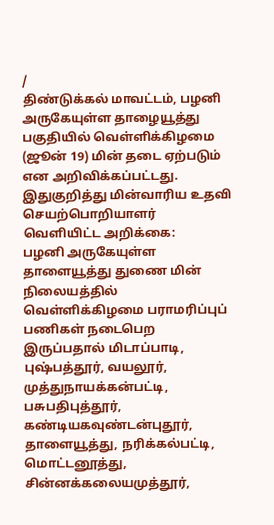/
திண்டுக்கல் மாவட்டம், பழனி அருகேயுள்ள தாழையூத்து பகுதியில் வெள்ளிக்கிழமை (ஜூன் 19) மின் தடை ஏற்படும் என அறிவிக்கப்பட்டது.
இதுகுறித்து மின்வாரிய உதவி செயற்பொறியாளர் வெளியிட்ட அறிக்கை:
பழனி அருகேயுள்ள தாளையூத்து துணை மின் நிலையத்தில் வெள்ளிக்கிழமை பராமரிப்புப் பணிகள் நடைபெற இருப்பதால் மிடாப்பாடி, புஷ்பத்தூர், வயலூர், முத்துநாயக்கன்பட்டி, பசுபதிபுத்தூர், கண்டியகவுண்டன்புதூர், தாளையூத்து, நரிக்கல்பட்டி, மொட்டனூத்து, சின்னக்கலையமுத்தூர்,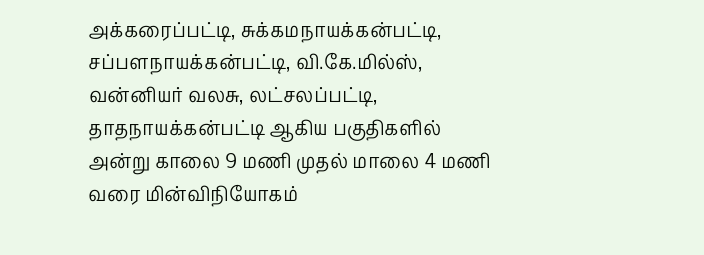அக்கரைப்பட்டி, சுக்கமநாயக்கன்பட்டி, சப்பளநாயக்கன்பட்டி, வி.கே.மில்ஸ், வன்னியர் வலசு, லட்சலப்பட்டி, தாதநாயக்கன்பட்டி ஆகிய பகுதிகளில் அன்று காலை 9 மணி முதல் மாலை 4 மணி வரை மின்விநியோகம்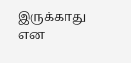இருக்காது என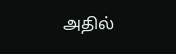அதில்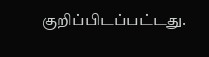குறிப்பிடப்பட்டது.